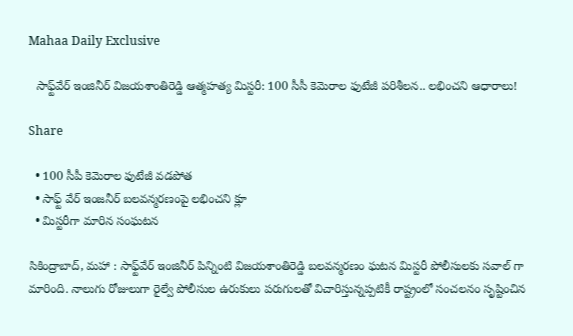Mahaa Daily Exclusive

  సాఫ్ట్‌వేర్ ఇంజినీర్ విజయశాంతిరెడ్డి ఆత్మహత్య మిస్టరీ: 100 సీసీ కెమెరాల ఫుటేజీ పరిశీలన.. లభించని ఆధారాలు!

Share

  • 100 సీపీ కెమెరాల ఫుటేజీ వడపోత
  • సాఫ్ట్ వేర్ ఇంజనీర్ బలవన్మరణంపై లభించని క్లూ
  • మిస్టరీగా మారిన సంఘటన

సికింద్రాబాద్‌, మహా : సాఫ్ట్‌వేర్‌ ఇంజినీర్‌ పిన్నింటి విజయశాంతిరెడ్డి బలవన్మరణం ఘటన మిస్టరీ పోలీసులకు సవాల్ గా మారింది. నాలుగు రోజులుగా రైల్వే పోలీసుల ఉరుకులు పరుగులతో విచారిస్తున్నప్పటికీ రాష్ట్రంలో సంచలనం సృష్టించిన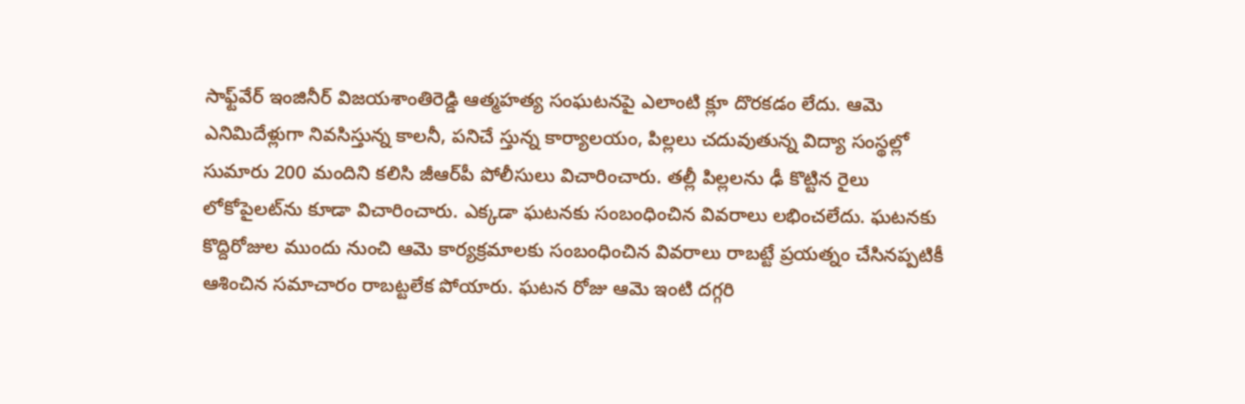సాఫ్ట్‌వేర్‌ ఇంజినీర్‌ విజయశాంతిరెడ్డి ఆత్మహత్య సంఘటనపై ఎలాంటి క్లూ దొరకడం లేదు. ఆమె ఎనిమిదేళ్లుగా నివసిస్తున్న కాలనీ, పనిచే స్తున్న కార్యాలయం, పిల్లలు చదువుతున్న విద్యా సంస్థల్లో సుమారు 200 మందిని కలిసి జీఆర్‌పీ పోలీసులు విచారించారు. తల్లీ పిల్లలను ఢీ కొట్టిన రైలు లోకోపైలట్‌ను కూడా విచారించారు. ఎక్కడా ఘటనకు సంబంధించిన వివరాలు లభించలేదు. ఘటనకు కొద్దిరోజుల ముందు నుంచి ఆమె కార్యక్రమాలకు సంబంధించిన వివరాలు రాబట్టే ప్రయత్నం చేసినప్పటికీ ఆశించిన సమాచారం రాబట్టలేక పోయారు. ఘటన రోజు ఆమె ఇంటి దగ్గరి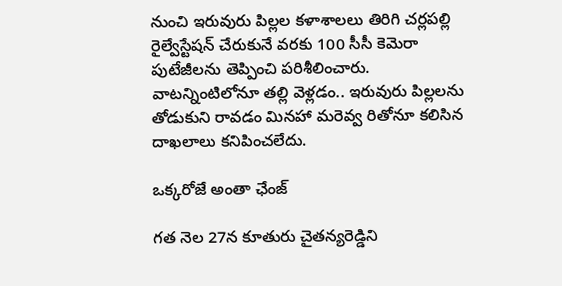నుంచి ఇరువురు పిల్లల కళాశాలలు తిరిగి చర్లపల్లి రైల్వేస్టేషన్‌ చేరుకునే వరకు 100 సీసీ కెమెరా పుటేజీలను తెప్పించి పరిశీలించారు. వాటన్నింటిలోనూ తల్లి వెళ్లడం.. ఇరువురు పిల్లలను తోడుకుని రావడం మినహా మరెవ్వ రితోనూ కలిసిన దాఖలాలు కనిపించలేదు.

ఒక్కరోజే అంతా ఛేంజ్

గత నెల 27న కూతురు చైతన్యరెడ్డిని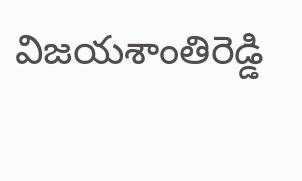విజయశాంతిరెడ్డి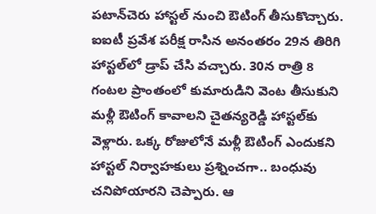పటాన్‌చెరు హాస్టల్‌ నుంచి ఔటింగ్‌ తీసుకొచ్చారు. ఐఐటీ ప్రవేశ పరీక్ష రాసిన అనంతరం 29న తిరిగి హాస్టల్‌లో డ్రాప్‌ చేసి వచ్చారు. 30న రాత్రి 8 గంటల ప్రాంతంలో కుమారుడిని వెంట తీసుకుని మళ్లీ ఔటింగ్‌ కావాలని చైతన్యరెడ్డి హాస్టల్‌కు వెళ్లారు. ఒక్క రోజులోనే మళ్లీ ఔటింగ్‌ ఎందుకని హాస్టల్‌ నిర్వాహకులు ప్రశ్నించగా.. బంధువు చనిపోయారని చెప్పారు. ఆ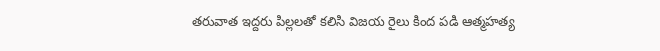తరువాత ఇద్దరు పిల్లలతో కలిసి విజయ రైలు కింద పడి ఆత్మహత్య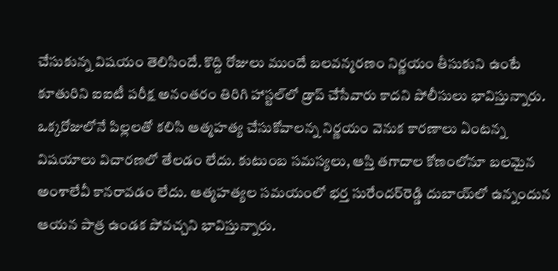చేసుకున్న విషయం తెలిసిందే. కొద్ది రోజులు ముందే బలవన్మరణం నిర్ణయం తీసుకుని ఉంటే కూతురిని ఐఐటీ పరీక్ష అనంతరం తిరిగి హాస్టల్‌లో డ్రాప్‌ చేసేవారు కాదని పోలీసులు భావిస్తున్నారు. ఒక్కరోజులోనే పిల్లలతో కలిసి ఆత్మహత్య చేసుకోవాలన్న నిర్ణయం వెనుక కారణాలు ఏంటన్న విషయాలు విచారణలో తేలడం లేదు. కుటుంబ సమస్యలు, ఆస్తి తగాదాల కోణంలోనూ బలమైన అంశాలేవీ కానరావడం లేదు. ఆత్మహత్యల సమయంలో భర్త సురేందర్‌రెడ్డి దుబాయ్‌లో ఉన్నందున ఆయన పాత్ర ఉండక పోవచ్చని భావిస్తున్నారు.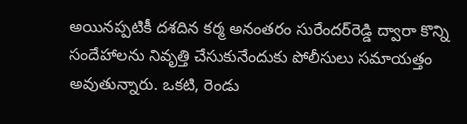అయినప్పటికీ దశదిన కర్మ అనంతరం సురేందర్‌రెడ్డి ద్వారా కొన్ని సందేహాలను నివృత్తి చేసుకునేందుకు పోలీసులు సమాయత్తం అవుతున్నారు. ఒకటి, రెండు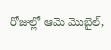రోజుల్లో ఆమె మొబైల్,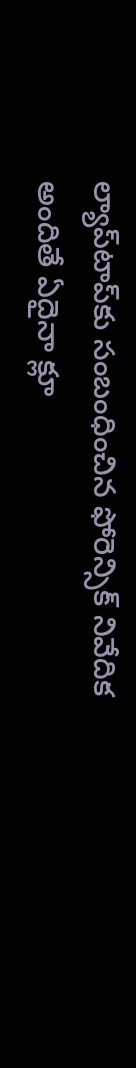ల్యాప్‌టాప్‌కు సంబంధించిన ఫోరెన్సిక్‌ నివేదిక అందితే ఏదైనా క్లూ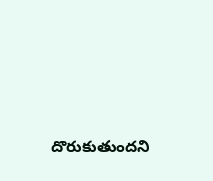దొరుకుతుందని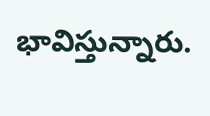భావిస్తున్నారు.